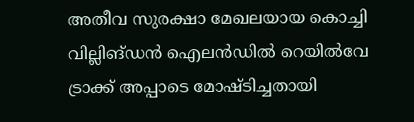അതീവ സുരക്ഷാ മേഖലയായ കൊച്ചി വില്ലിങ്ഡൻ ഐലൻഡിൽ റെയിൽവേ ട്രാക്ക് അപ്പാടെ മോഷ്ടിച്ചതായി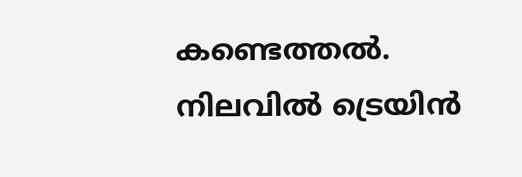കണ്ടെത്തൽ. നിലവിൽ ട്രെയിൻ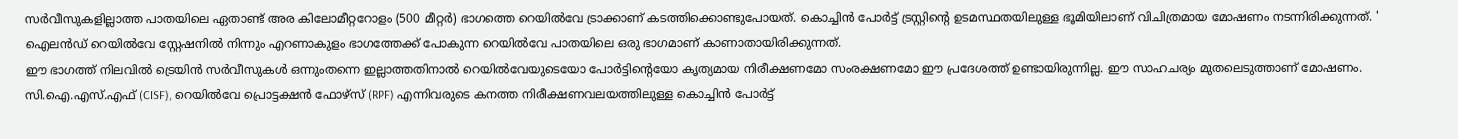സർവീസുകളില്ലാത്ത പാതയിലെ ഏതാണ്ട് അര കിലോമീറ്ററോളം (500 മീറ്റർ) ഭാഗത്തെ റെയിൽവേ ട്രാക്കാണ് കടത്തിക്കൊണ്ടുപോയത്. കൊച്ചിൻ പോർട്ട് ട്രസ്റ്റിന്റെ ഉടമസ്ഥതയിലുള്ള ഭൂമിയിലാണ് വിചിത്രമായ മോഷണം നടന്നിരിക്കുന്നത്. ' ഐലൻഡ് റെയിൽവേ സ്റ്റേഷനിൽ നിന്നും എറണാകുളം ഭാഗത്തേക്ക് പോകുന്ന റെയിൽവേ പാതയിലെ ഒരു ഭാഗമാണ് കാണാതായിരിക്കുന്നത്.
ഈ ഭാഗത്ത് നിലവിൽ ട്രെയിൻ സർവീസുകൾ ഒന്നുംതന്നെ ഇല്ലാത്തതിനാൽ റെയിൽവേയുടെയോ പോർട്ടിന്റെയോ കൃത്യമായ നിരീക്ഷണമോ സംരക്ഷണമോ ഈ പ്രദേശത്ത് ഉണ്ടായിരുന്നില്ല. ഈ സാഹചര്യം മുതലെടുത്താണ് മോഷണം. സി.ഐ.എസ്.എഫ് (CISF), റെയിൽവേ പ്രൊട്ടക്ഷൻ ഫോഴ്സ് (RPF) എന്നിവരുടെ കനത്ത നിരീക്ഷണവലയത്തിലുള്ള കൊച്ചിൻ പോർട്ട്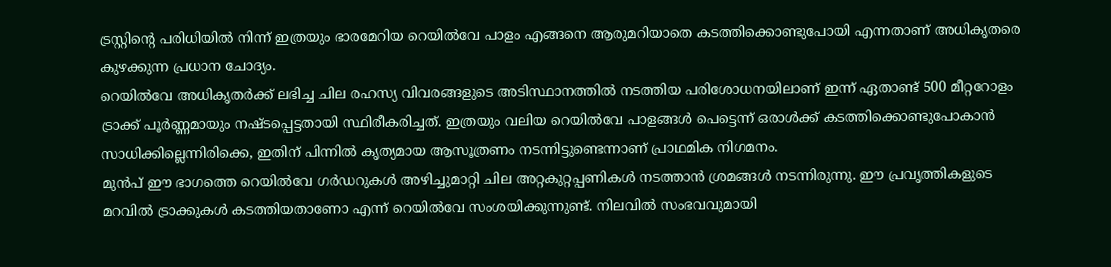ട്രസ്റ്റിന്റെ പരിധിയിൽ നിന്ന് ഇത്രയും ഭാരമേറിയ റെയിൽവേ പാളം എങ്ങനെ ആരുമറിയാതെ കടത്തിക്കൊണ്ടുപോയി എന്നതാണ് അധികൃതരെ കുഴക്കുന്ന പ്രധാന ചോദ്യം.
റെയിൽവേ അധികൃതർക്ക് ലഭിച്ച ചില രഹസ്യ വിവരങ്ങളുടെ അടിസ്ഥാനത്തിൽ നടത്തിയ പരിശോധനയിലാണ് ഇന്ന് ഏതാണ്ട് 500 മീറ്ററോളം ട്രാക്ക് പൂർണ്ണമായും നഷ്ടപ്പെട്ടതായി സ്ഥിരീകരിച്ചത്. ഇത്രയും വലിയ റെയിൽവേ പാളങ്ങൾ പെട്ടെന്ന് ഒരാൾക്ക് കടത്തിക്കൊണ്ടുപോകാൻ സാധിക്കില്ലെന്നിരിക്കെ, ഇതിന് പിന്നിൽ കൃത്യമായ ആസൂത്രണം നടന്നിട്ടുണ്ടെന്നാണ് പ്രാഥമിക നിഗമനം.
മുൻപ് ഈ ഭാഗത്തെ റെയിൽവേ ഗർഡറുകൾ അഴിച്ചുമാറ്റി ചില അറ്റകുറ്റപ്പണികൾ നടത്താൻ ശ്രമങ്ങൾ നടന്നിരുന്നു. ഈ പ്രവൃത്തികളുടെ മറവിൽ ട്രാക്കുകൾ കടത്തിയതാണോ എന്ന് റെയിൽവേ സംശയിക്കുന്നുണ്ട്. നിലവിൽ സംഭവവുമായി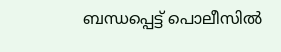ബന്ധപ്പെട്ട് പൊലീസിൽ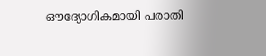ഔദ്യോഗികമായി പരാതി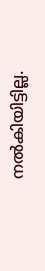നൽകിയിട്ടില്ല.